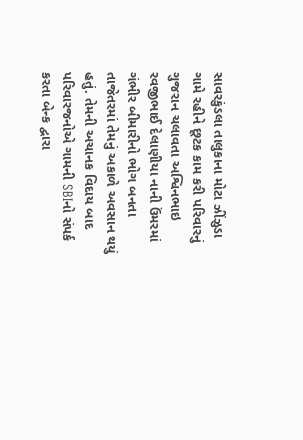સાવરકુંડલા તાલુકાના મોટા ઝીંઝુડા ગામે રહીને છૂટક કામ કરી પરિવારનું ગુજરાન ચલાવતા અશ્વિનભાઇ રવજીભાઈ દેલાણીયા નાની ઉંમરમાં ગંભીર બીમારીનો ભોગ બનતા તાજેતરમાં તેમનું અકાળે અવસાન થયું હતું. તેમની અચાનક વિદાય બાદ પરિવારજનોએ ગામની SBIનો સંપર્ક કરતા બેન્ક દ્વારા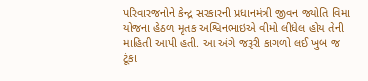પરિવારજનોને કેન્દ્ર સરકારની પ્રધાનમંત્રી જીવન જ્યોતિ વિમા યોજના હેઠળ મૃતક અશ્વિનભાઇએ વીમો લીધેલ હોય તેની માહિતી આપી હતી. આ અંગે જરૂરી કાગળો લઈ ખુબ જ ટૂંકા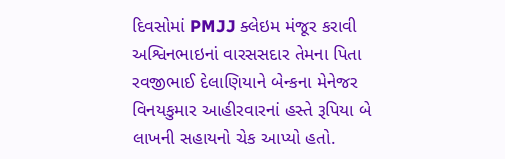દિવસોમાં PMJJ ક્લેઇમ મંજૂર કરાવી અશ્વિનભાઇનાં વારસસદાર તેમના પિતા રવજીભાઈ દેલાણિયાને બેન્કના મેનેજર વિનયકુમાર આહીરવારનાં હસ્તે રૂપિયા બે લાખની સહાયનો ચેક આપ્યો હતો.